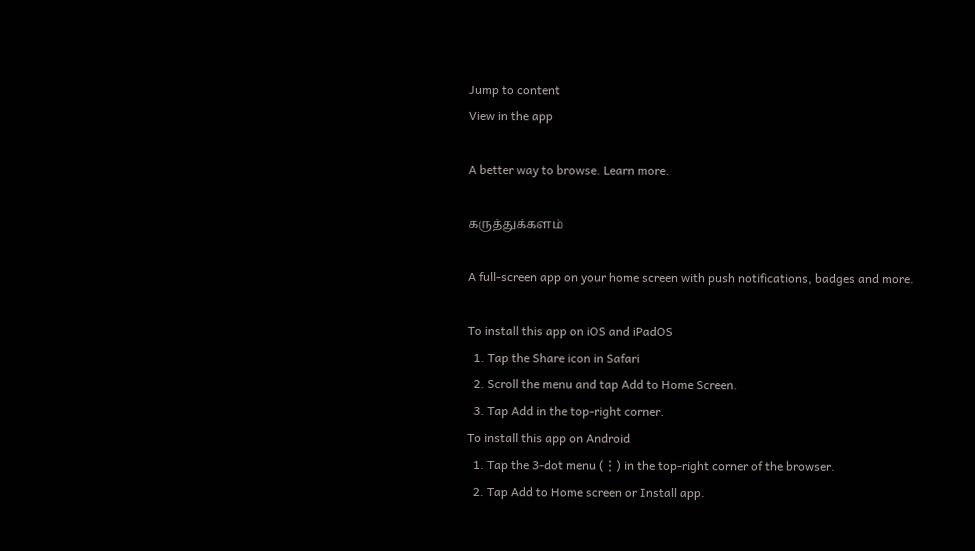Jump to content
View in the app

A better way to browse. Learn more.

கருத்துக்களம்

A full-screen app on your home screen with push notifications, badges and more.

To install this app on iOS and iPadOS
  1. Tap the Share icon in Safari
  2. Scroll the menu and tap Add to Home Screen.
  3. Tap Add in the top-right corner.
To install this app on Android
  1. Tap the 3-dot menu (⋮) in the top-right corner of the browser.
  2. Tap Add to Home screen or Install app.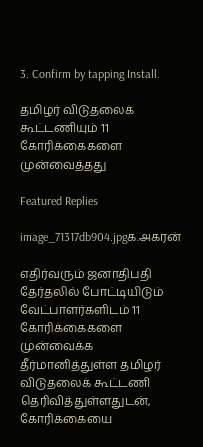3. Confirm by tapping Install.

தமிழர் விடுதலைக் கூட்டணியும் 11 கோரிக்கைகளை முன்வைத்தது

Featured Replies

image_71317db904.jpgக.அகரன்

எதிர்வரும் ஜனாதிபதி தேர்தலில் போட்டியிடும் வேட்பாளர்களிடம் 11 கோரிக்கைகளை முன்வைக்க தீர்மானித்துள்ள தமிழர் விடுதலைக் கூட்டணி தெரிவித்துள்ளதுடன், கோரிக்கையை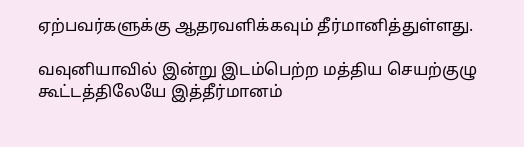ஏற்பவர்களுக்கு ஆதரவளிக்கவும் தீர்மானித்துள்ளது.

வவுனியாவில் இன்று இடம்பெற்ற மத்திய செயற்குழு கூட்டத்திலேயே இத்தீர்மானம்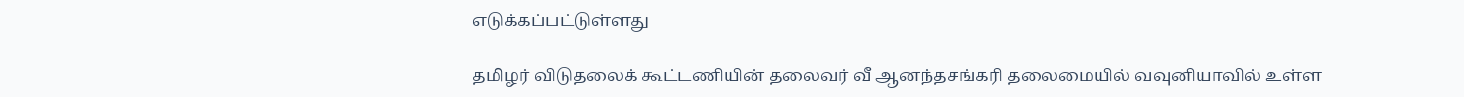எடுக்கப்பட்டுள்ளது

தமிழர் விடுதலைக் கூட்டணியின் தலைவர் வீ ஆனந்தசங்கரி தலைமையில் வவுனியாவில் உள்ள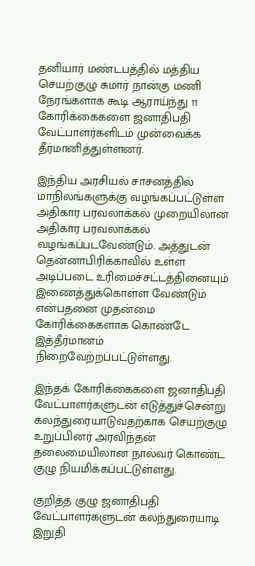தனியார் மண்டபத்தில் மத்திய செயற்குழு சுமார் நான்கு மணி நேரங்களாக கூடி ஆராய்ந்து 11 கோரிக்கைகளை ஜனாதிபதி வேட்பாளர்களிடம் முன்வைக்க தீர்மானித்துள்ளனர்.

இந்திய அரசியல் சாசனத்தில் மாநிலங்களுக்கு வழங்கப்பட்டுள்ள அதிகார பரவலாக்கல் முறையிலான அதிகார பரவலாக்கல் வழங்கப்படவேண்டும். அத்துடன் தென்னாபிரிக்காவில் உள்ள அடிப்படை உரிமைச்சட்டத்தினையும் இணைத்துக்கொள்ள வேண்டும் என்பதனை முதன்மை கோரிக்கைகளாக கொண்டே இத்தீர்மானம் நிறைவேற்றப்பட்டுள்ளது.

இந்தக் கோரிக்கைகளை ஜனாதிபதி வேட்பாளர்களுடன் எடுத்துச்சென்று கலந்துரையாடுவதற்காக செயற்குழு உறுப்பினர் அரவிந்தன் தலைமையிலான நால்வர் கொண்ட குழு நியமிக்கப்பட்டுள்ளது.

குறித்த குழு ஜனாதிபதி வேட்பாளர்களுடன் கலந்துரையாடி இறுதி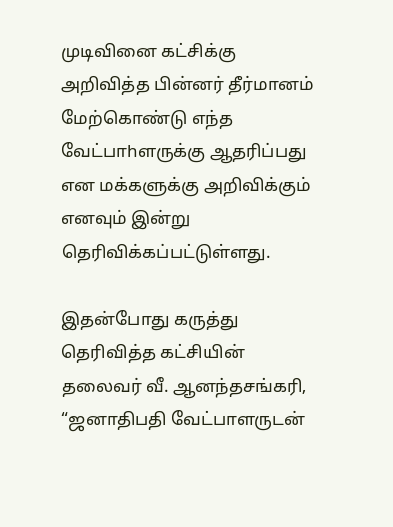முடிவினை கட்சிக்கு அறிவித்த பின்னர் தீர்மானம் மேற்கொண்டு எந்த வேட்பாhளருக்கு ஆதரிப்பது என மக்களுக்கு அறிவிக்கும் எனவும் இன்று தெரிவிக்கப்பட்டுள்ளது.

இதன்போது கருத்து தெரிவித்த கட்சியின் தலைவர் வீ. ஆனந்தசங்கரி, “ஜனாதிபதி வேட்பாளருடன்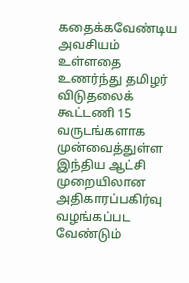கதைக்கவேண்டிய அவசியம் உள்ளதை உணர்ந்து தமிழர் விடுதலைக் கூட்டணி 15 வருடங்களாக முன்வைத்துள்ள இந்திய ஆட்சி முறையிலான அதிகாரப்பகிர்வு வழங்கப்பட வேண்டும்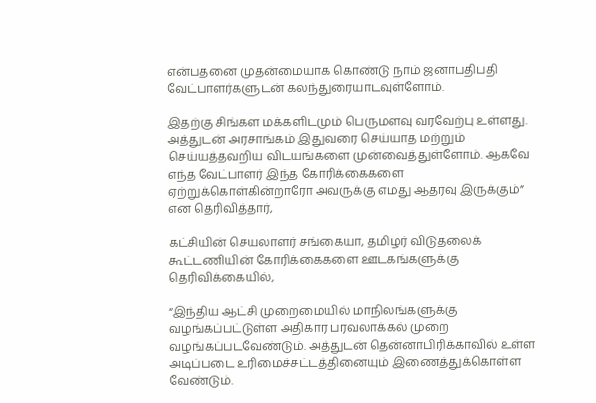என்பதனை முதன்மையாக கொண்டு நாம் ஜனாபதிபதி வேட்பாளர்களுடன் கலந்துரையாடவுள்ளோம்.

இதற்கு சிங்கள மக்களிடமும் பெருமளவு வரவேற்பு உள்ளது. அத்துடன் அரசாங்கம் இதுவரை செய்யாத மற்றும் செய்யத்தவறிய விடயங்களை முன்வைத்துள்ளோம். ஆகவே எந்த வேட்பாளர் இந்த கோரிக்கைகளை ஏற்றுக்கொள்கின்றாரோ அவருக்கு எமது ஆதரவு இருக்கும்” என தெரிவித்தார்,

கட்சியின் செயலாளர் சங்கையா, தமிழர் விடுதலைக் கூட்டணியின் கோரிக்கைகளை ஊடகங்களுக்கு தெரிவிக்கையில்,

“இந்திய ஆட்சி முறைமையில் மாநிலங்களுக்கு வழங்கப்பட்டுள்ள அதிகார பரவலாக்கல் முறை வழங்கப்படவேண்டும். அத்துடன் தென்னாபிரிக்காவில் உள்ள அடிப்படை உரிமைச்சட்டத்தினையும் இணைத்துக்கொள்ள வேண்டும்.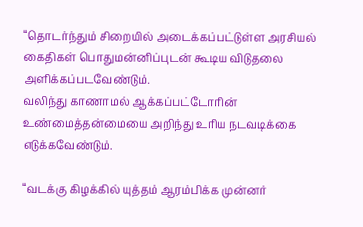“தொடர்ந்தும் சிறையில் அடைக்கப்பட்டுள்ள அரசியல் கைதிகள் பொதுமன்னிப்புடன் கூடிய விடுதலை அளிக்கப்படவேண்டும்.
வலிந்து காணாமல் ஆக்கப்பட்டோரின் உண்மைத்தன்மையை அறிந்து உரிய நடவடிக்கை எடுக்கவேண்டும்.

“வடக்கு கிழக்கில் யுத்தம் ஆரம்பிக்க முன்னர்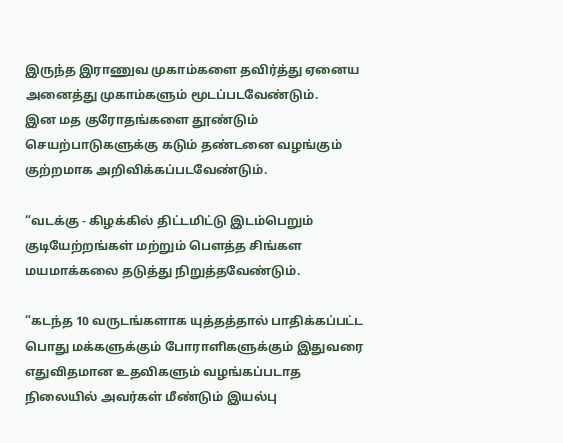இருந்த இராணுவ முகாம்களை தவிர்த்து ஏனைய அனைத்து முகாம்களும் மூடப்படவேண்டும்.
இன மத குரோதங்களை தூண்டும் செயற்பாடுகளுக்கு கடும் தண்டனை வழங்கும் குற்றமாக அறிவிக்கப்படவேண்டும்.

“வடக்கு - கிழக்கில் திட்டமிட்டு இடம்பெறும் குடியேற்றங்கள் மற்றும் பௌத்த சிங்கள மயமாக்கலை தடுத்து நிறுத்தவேண்டும்.

“கடந்த 10 வருடங்களாக யுத்தத்தால் பாதிக்கப்பட்ட பொது மக்களுக்கும் போராளிகளுக்கும் இதுவரை எதுவிதமான உதவிகளும் வழங்கப்படாத நிலையில் அவர்கள் மீண்டும் இயல்பு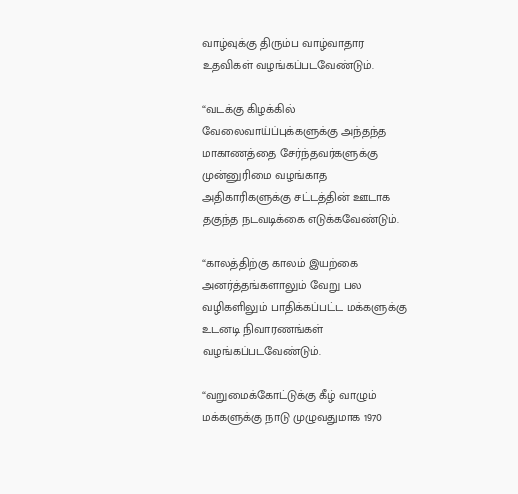வாழ்வுக்கு திரும்ப வாழ்வாதார உதவிகள் வழங்கப்படவேண்டும்.

“வடக்கு கிழக்கில் வேலைவாய்ப்புக்களுக்கு அந்தந்த மாகாணத்தை சேர்ந்தவர்களுக்கு முன்னுரிமை வழங்காத அதிகாரிகளுக்கு சட்டத்தின் ஊடாக தகுந்த நடவடிக்கை எடுக்கவேண்டும்.

“காலத்திற்கு காலம் இயற்கை அனர்த்தங்களாலும் வேறு பல வழிகளிலும் பாதிக்கப்பட்ட மக்களுக்கு உடனடி நிவாரணங்கள் வழங்கப்படவேண்டும்.

“வறுமைக்கோட்டுக்கு கீழ் வாழும் மக்களுக்கு நாடு முழுவதுமாக 1970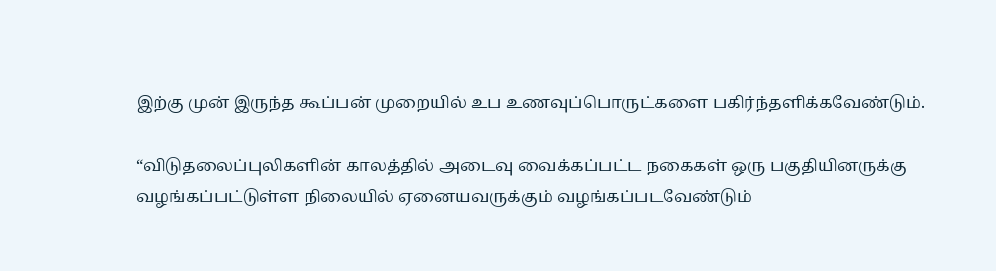இற்கு முன் இருந்த கூப்பன் முறையில் உப உணவுப்பொருட்களை பகிர்ந்தளிக்கவேண்டும்.

“விடுதலைப்புலிகளின் காலத்தில் அடைவு வைக்கப்பட்ட நகைகள் ஒரு பகுதியினருக்கு வழங்கப்பட்டுள்ள நிலையில் ஏனையவருக்கும் வழங்கப்படவேண்டும்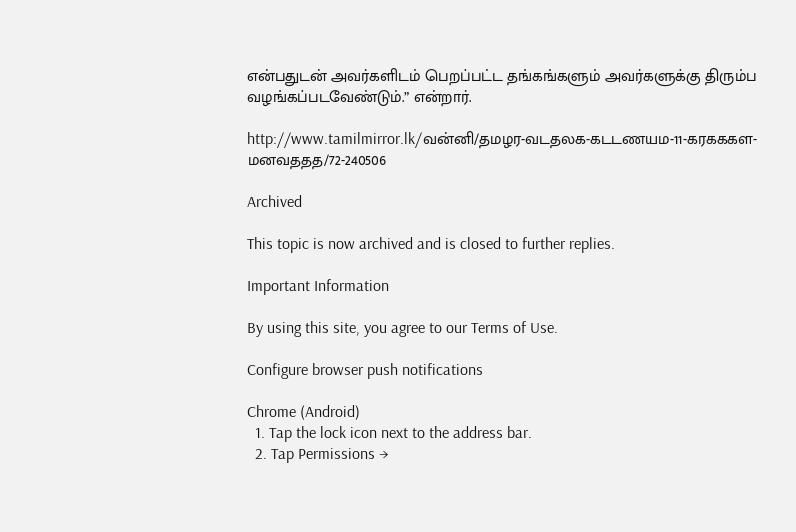என்பதுடன் அவர்களிடம் பெறப்பட்ட தங்கங்களும் அவர்களுக்கு திரும்ப வழங்கப்படவேண்டும்.” என்றார்.

http://www.tamilmirror.lk/வன்னி/தமழர-வடதலக-கடடணயம-11-கரகககள-மனவததத/72-240506

Archived

This topic is now archived and is closed to further replies.

Important Information

By using this site, you agree to our Terms of Use.

Configure browser push notifications

Chrome (Android)
  1. Tap the lock icon next to the address bar.
  2. Tap Permissions →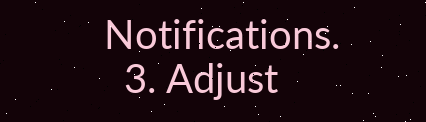Notifications.
  3. Adjust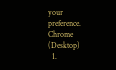your preference.
Chrome (Desktop)
  1.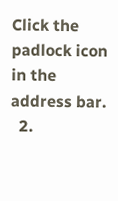Click the padlock icon in the address bar.
  2.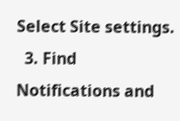Select Site settings.
  3. Find Notifications and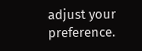adjust your preference.